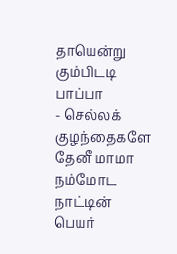தாயென்று கும்பிடடி பாப்பா
- செல்லக் குழந்தைகளே
தேனீ மாமா
நம்மோட நாட்டின் பெயர்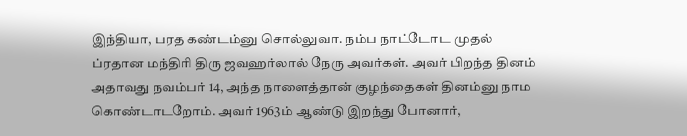இந்தியா, பரத கண்டம்னு சொல்லுவா. நம்ப நாட்டோட முதல் ப்ரதான மந்திரி திரு ஜவஹர்லால் நேரு அவர்கள். அவர் பிறந்த தினம் அதாவது நவம்பர் 14, அந்த நாளைத்தான் குழந்தைகள் தினம்னு நாம கொண்டாடறோம். அவர் 1963ம் ஆண்டு இறந்து போனார்,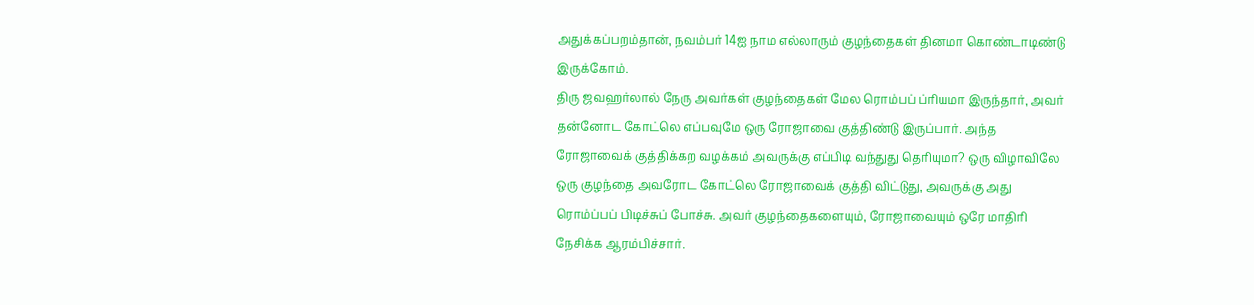அதுக்கப்பறம்தான், நவம்பர் 14ஐ நாம எல்லாரும் குழந்தைகள் தினமா கொண்டாடிண்டு இருக்கோம்.
திரு ஜவஹர்லால் நேரு அவர்கள் குழந்தைகள் மேல ரொம்பப் ப்ரியமா இருந்தார், அவர் தன்னோட கோட்லெ எப்பவுமே ஒரு ரோஜாவை குத்திண்டு இருப்பார். அந்த ரோஜாவைக் குத்திக்கற வழக்கம் அவருக்கு எப்பிடி வந்துது தெரியுமா? ஒரு விழாவிலே ஒரு குழந்தை அவரோட கோட்லெ ரோஜாவைக் குத்தி விட்டுது, அவருக்கு அது ரொம்ப்பப் பிடிச்சுப் போச்சு. அவர் குழந்தைகளையும், ரோஜாவையும் ஒரே மாதிரி நேசிக்க ஆரம்பிச்சார்.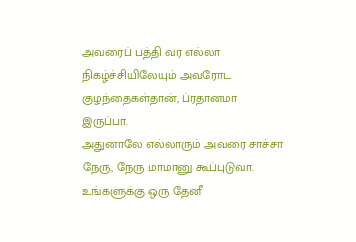அவரைப் பத்தி வர எல்லா நிகழ்ச்சியிலேயும் அவரோட குழந்தைகள்தான், ப்ரதானமா இருப்பா.
அதுனாலே எல்லாரும் அவரை சாச்சா நேரு, நேரு மாமானு கூப்புடுவா. உங்களுக்கு ஒரு தேனீ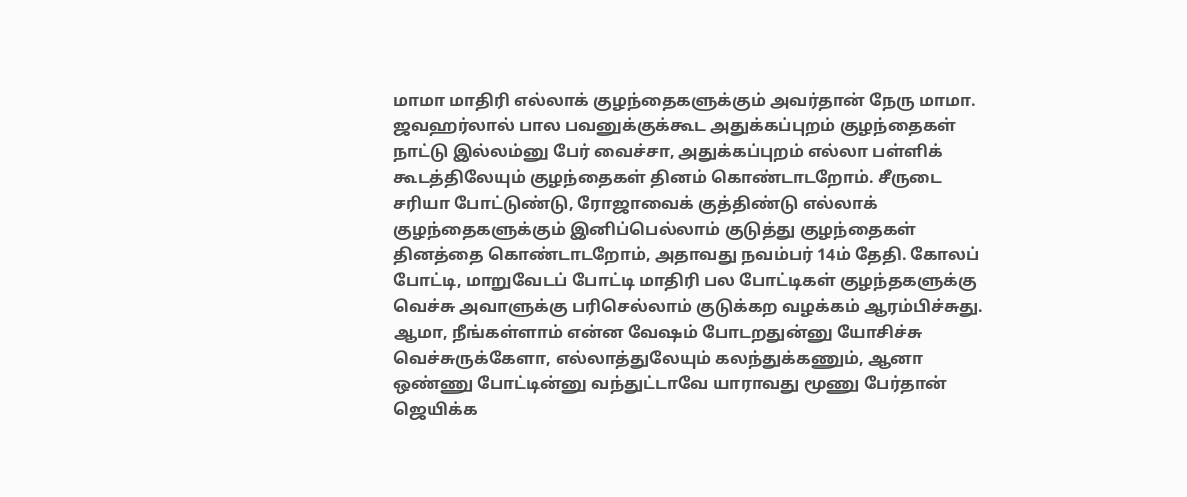மாமா மாதிரி எல்லாக் குழந்தைகளுக்கும் அவர்தான் நேரு மாமா. ஜவஹர்லால் பால பவனுக்குக்கூட அதுக்கப்புறம் குழந்தைகள் நாட்டு இல்லம்னு பேர் வைச்சா, அதுக்கப்புறம் எல்லா பள்ளிக் கூடத்திலேயும் குழந்தைகள் தினம் கொண்டாடறோம். சீருடை சரியா போட்டுண்டு, ரோஜாவைக் குத்திண்டு எல்லாக் குழந்தைகளுக்கும் இனிப்பெல்லாம் குடுத்து குழந்தைகள் தினத்தை கொண்டாடறோம், அதாவது நவம்பர் 14ம் தேதி. கோலப் போட்டி, மாறுவேடப் போட்டி மாதிரி பல போட்டிகள் குழந்தகளுக்கு வெச்சு அவாளுக்கு பரிசெல்லாம் குடுக்கற வழக்கம் ஆரம்பிச்சுது.
ஆமா, நீங்கள்ளாம் என்ன வேஷம் போடறதுன்னு யோசிச்சு வெச்சுருக்கேளா, எல்லாத்துலேயும் கலந்துக்கணும், ஆனா ஒண்ணு போட்டின்னு வந்துட்டாவே யாராவது மூணு பேர்தான் ஜெயிக்க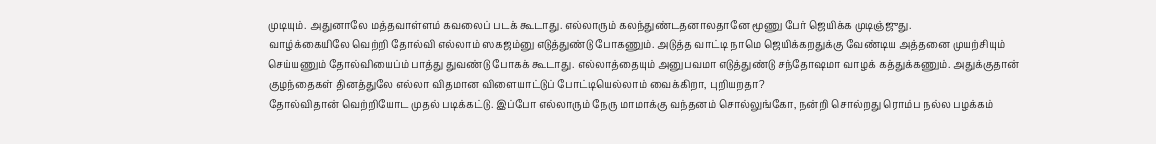முடியும். அதுனாலே மத்தவாள்ளம் கவலைப் படக் கூடாது. எல்லாரும் கலந்துண்டதனாலதானே மூணு பேர் ஜெயிக்க முடிஞ்ஜுது.
வாழ்க்கையிலே வெற்றி தோல்வி எல்லாம் ஸகஜம்னு எடுத்துண்டு போகணும். அடுத்த வாட்டி நாமெ ஜெயிக்கறதுக்கு வேண்டிய அத்தனை முயற்சியும் செய்யணும் தோல்வியைப்ம் பாத்து துவண்டு போகக் கூடாது. எல்லாத்தையும் அனுபவமா எடுத்துண்டு சந்தோஷமா வாழக் கத்துக்கணும். அதுக்குதான் குழந்தைகள் தினத்துலே எல்லா விதமான விளையாட்டுப் போட்டியெல்லாம் வைக்கிறா, புறியறதா?
தோல்விதான் வெற்றியோட முதல் படிக்கட்டு. இப்போ எல்லாரும் நேரு மாமாக்கு வந்தனம் சொல்லுங்கோ, நன்றி சொல்றது ரொம்ப நல்ல பழக்கம்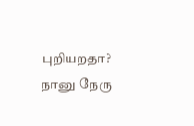புறியறதா?
நானு நேரு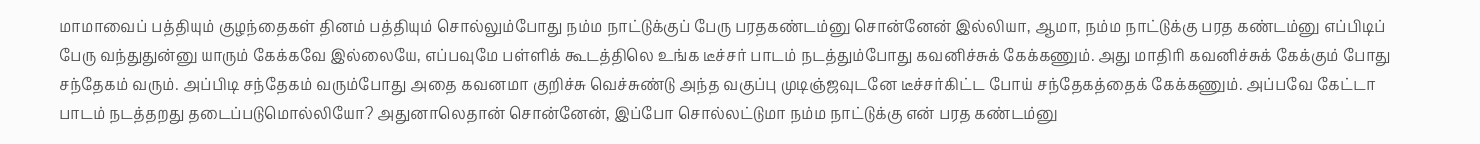மாமாவைப் பத்தியும் குழந்தைகள் தினம் பத்தியும் சொல்லும்போது நம்ம நாட்டுக்குப் பேரு பரதகண்டம்னு சொன்னேன் இல்லியா, ஆமா, நம்ம நாட்டுக்கு பரத கண்டம்னு எப்பிடிப் பேரு வந்துதுன்னு யாரும் கேக்கவே இல்லையே, எப்பவுமே பள்ளிக் கூடத்திலெ உங்க டீச்சர் பாடம் நடத்தும்போது கவனிச்சுக் கேக்கணும். அது மாதிரி கவனிச்சுக் கேக்கும் போது சந்தேகம் வரும். அப்பிடி சந்தேகம் வரும்போது அதை கவனமா குறிச்சு வெச்சுண்டு அந்த வகுப்பு முடிஞ்ஜவுடனே டீச்சர்கிட்ட போய் சந்தேகத்தைக் கேக்கணும். அப்பவே கேட்டா பாடம் நடத்தறது தடைப்படுமொல்லியோ? அதுனாலெதான் சொன்னேன், இப்போ சொல்லட்டுமா நம்ம நாட்டுக்கு என் பரத கண்டம்னு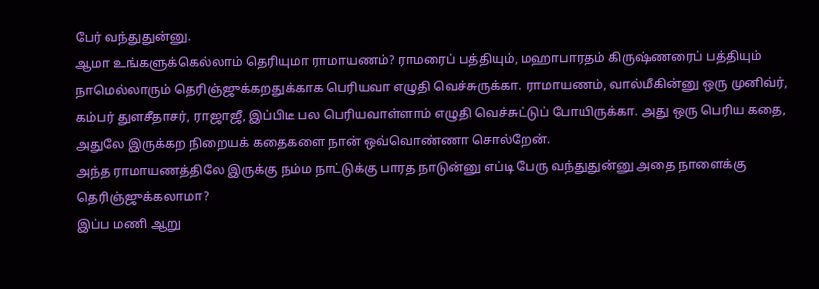பேர் வந்துதுன்னு.
ஆமா உங்களுக்கெல்லாம் தெரியுமா ராமாயணம்? ராமரைப் பத்தியும், மஹாபாரதம் கிருஷ்ணரைப் பத்தியும் நாமெல்லாரும் தெரிஞ்ஜுக்கறதுக்காக பெரியவா எழுதி வெச்சுருக்கா. ராமாயணம், வால்மீகின்னு ஒரு முனிவ்ர், கம்பர் துளசீதாசர், ராஜாஜீ, இப்பிடீ பல பெரியவாள்ளாம் எழுதி வெச்சுட்டுப் போயிருக்கா. அது ஒரு பெரிய கதை, அதுலே இருக்கற நிறையக் கதைகளை நான் ஒவ்வொண்ணா சொல்றேன்.
அந்த ராமாயணத்திலே இருக்கு நம்ம நாட்டுக்கு பாரத நாடுன்னு எப்டி பேரு வந்துதுன்னு அதை நாளைக்கு தெரிஞ்ஜுக்கலாமா?
இப்ப மணி ஆறு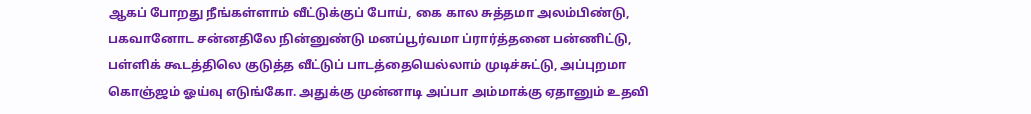ஆகப் போறது நீங்கள்ளாம் வீட்டுக்குப் போய், கை கால சுத்தமா அலம்பிண்டு, பகவானோட சன்னதிலே நின்னுண்டு மனப்பூர்வமா ப்ரார்த்தனை பன்ணிட்டு, பள்ளிக் கூடத்திலெ குடுத்த வீட்டுப் பாடத்தையெல்லாம் முடிச்சுட்டு, அப்புறமா கொஞ்ஜம் ஓய்வு எடுங்கோ. அதுக்கு முன்னாடி அப்பா அம்மாக்கு ஏதானும் உதவி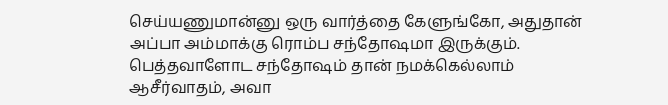செய்யணுமான்னு ஒரு வார்த்தை கேளுங்கோ, அதுதான் அப்பா அம்மாக்கு ரொம்ப சந்தோஷமா இருக்கும். பெத்தவாளோட சந்தோஷம் தான் நமக்கெல்லாம் ஆசீர்வாதம், அவா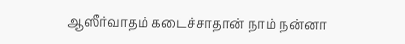ஆஸீர்வாதம் கடைச்சாதான் நாம் நன்னா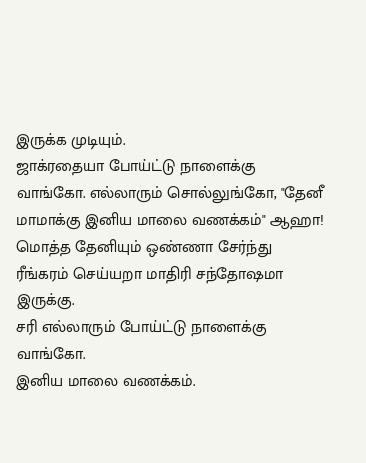இருக்க முடியும்.
ஜாக்ரதையா போய்ட்டு நாளைக்கு வாங்கோ. எல்லாரும் சொல்லுங்கோ, "தேனீ மாமாக்கு இனிய மாலை வணக்கம்" ஆஹா! மொத்த தேனியும் ஒண்ணா சேர்ந்து ரீங்கரம் செய்யறா மாதிரி சந்தோஷமா இருக்கு.
சரி எல்லாரும் போய்ட்டு நாளைக்கு வாங்கோ.
இனிய மாலை வணக்கம்.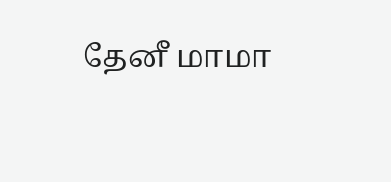தேனீ மாமா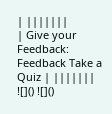| |||||||
| Give your Feedback: Feedback Take a Quiz | |||||||
![]() ![]()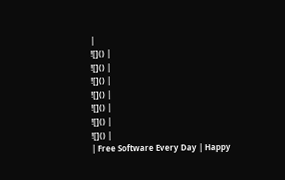|
![]() |
![]() |
![]() |
![]() |
![]() |
![]() |
![]() |
| Free Software Every Day | Happy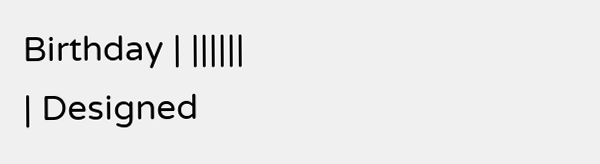Birthday | ||||||
| Designed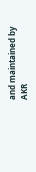and maintained by AKR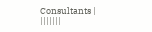Consultants | |||||||